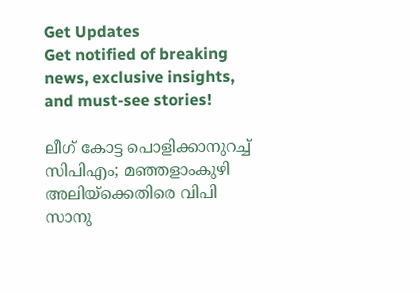Get Updates
Get notified of breaking news, exclusive insights, and must-see stories!

ലീഗ് കോട്ട പൊളിക്കാനുറച്ച് സിപിഎം; മഞ്ഞളാംകുഴി അലിയ്ക്കെതിരെ വിപി സാനു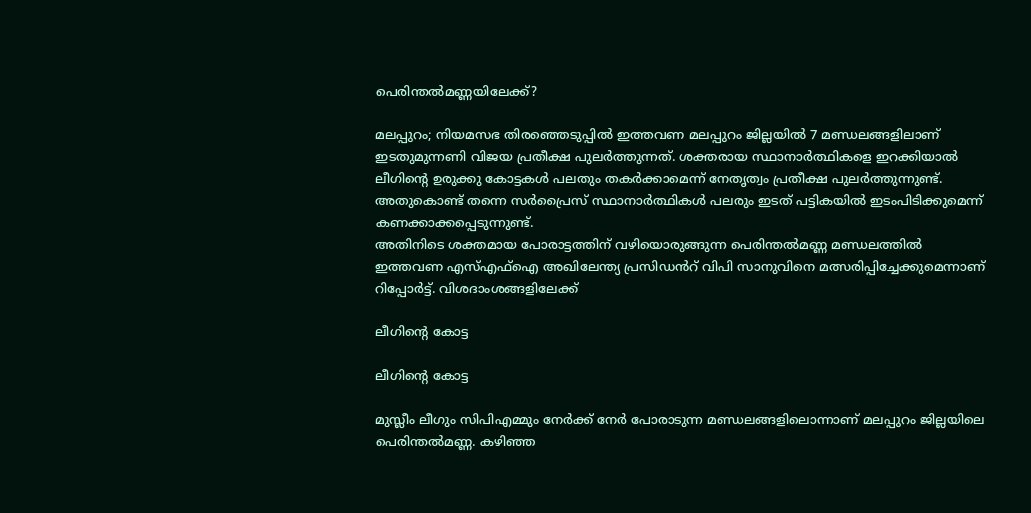പെരിന്തൽമണ്ണയിലേക്ക്?

മലപ്പുറം; നിയമസഭ തിരഞ്ഞെടുപ്പിൽ ഇത്തവണ മലപ്പുറം ജില്ലയിൽ 7 മണ്ഡലങ്ങളിലാണ് ഇടതുമുന്നണി വിജയ പ്രതീക്ഷ പുലർത്തുന്നത്. ശക്തരായ സ്ഥാനാർത്ഥികളെ ഇറക്കിയാൽ ലീഗിന്റെ ഉരുക്കു കോട്ടകൾ പലതും തകർക്കാമെന്ന് നേതൃത്വം പ്രതീക്ഷ പുലർത്തുന്നുണ്ട്. അതുകൊണ്ട് തന്നെ സർപ്രൈസ് സ്ഥാനാർത്ഥികൾ പലരും ഇടത് പട്ടികയിൽ ഇടംപിടിക്കുമെന്ന് കണക്കാക്കപ്പെടുന്നുണ്ട്.
അതിനിടെ ശക്തമായ പോരാട്ടത്തിന് വഴിയൊരുങ്ങുന്ന പെരിന്തൽമണ്ണ മണ്ഡലത്തിൽ ഇത്തവണ എസ്എഫ്ഐ അഖിലേന്ത്യ പ്രസിഡൻറ് വിപി സാനുവിനെ മത്സരിപ്പിച്ചേക്കുമെന്നാണ് റിപ്പോർട്ട്. വിശദാംശങ്ങളിലേക്ക്

ലീഗിന്റെ കോട്ട

ലീഗിന്റെ കോട്ട

മുസ്ലീം ലീഗും സിപിഎമ്മും നേർക്ക് നേർ പോരാടുന്ന മണ്ഡലങ്ങളിലൊന്നാണ് മലപ്പുറം ജില്ലയിലെ പെരിന്തൽമണ്ണ. കഴിഞ്ഞ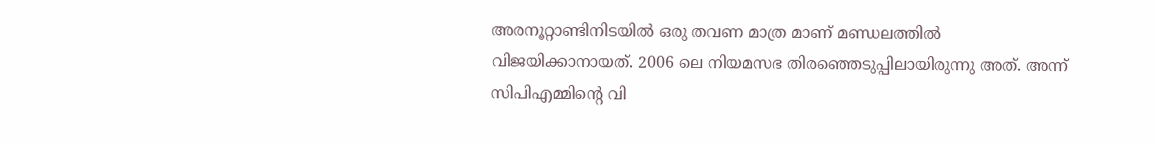അരനൂറ്റാണ്ടിനിടയിൽ ഒരു തവണ മാത്ര മാണ് മണ്ഡലത്തിൽ വിജയിക്കാനായത്. 2006 ലെ നിയമസഭ തിരഞ്ഞെടുപ്പിലായിരുന്നു അത്. അന്ന് സിപിഎമ്മിന്റെ വി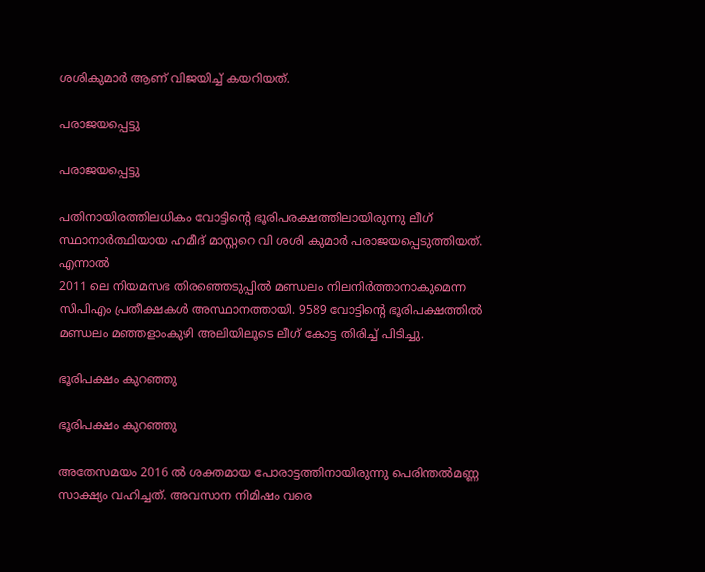ശശികുമാർ ആണ് വിജയിച്ച് കയറിയത്.

പരാജയപ്പെട്ടു

പരാജയപ്പെട്ടു

പതിനായിരത്തിലധികം വോട്ടിന്റെ ഭൂരിപരക്ഷത്തിലായിരുന്നു ലീഗ് സ്ഥാനാർത്ഥിയായ ഹമീദ് മാസ്റ്ററെ വി ശശി കുമാർ പരാജയപ്പെടുത്തിയത്. എന്നാല്‍
2011 ലെ നിയമസഭ തിരഞ്ഞെടുപ്പിൽ മണ്ഡലം നിലനിർത്താനാകുമെന്ന സിപിഎം പ്രതീക്ഷകൾ അസ്ഥാനത്തായി. 9589 വോട്ടിന്റെ ഭൂരിപക്ഷത്തിൽ മണ്ഡലം മഞ്ഞളാംകുഴി അലിയിലൂടെ ലീഗ് കോട്ട തിരിച്ച് പിടിച്ചു.

ഭൂരിപക്ഷം കുറഞ്ഞു

ഭൂരിപക്ഷം കുറഞ്ഞു

അതേസമയം 2016 ൽ ശക്തമായ പോരാട്ടത്തിനായിരുന്നു പെരിന്തൽമണ്ണ സാക്ഷ്യം വഹിച്ചത്. അവസാന നിമിഷം വരെ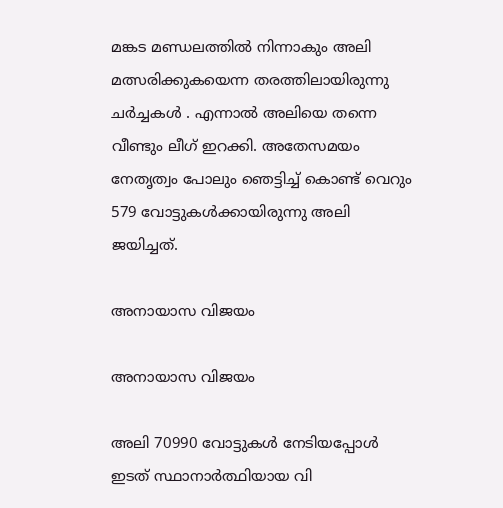മങ്കട മണ്ഡലത്തിൽ നിന്നാകും അലി മത്സരിക്കുകയെന്ന തരത്തിലായിരുന്നു ചർച്ചകൾ . എന്നാൽ അലിയെ തന്നെ വീണ്ടും ലീഗ് ഇറക്കി. അതേസമയം നേതൃത്വം പോലും ഞെട്ടിച്ച് കൊണ്ട് വെറും 579 വോട്ടുകൾക്കായിരുന്നു അലി ജയിച്ചത്.

അനായാസ വിജയം

അനായാസ വിജയം

അലി 70990 വോട്ടുകൾ നേടിയപ്പോൾ ഇടത് സ്ഥാനാർത്ഥിയായ വി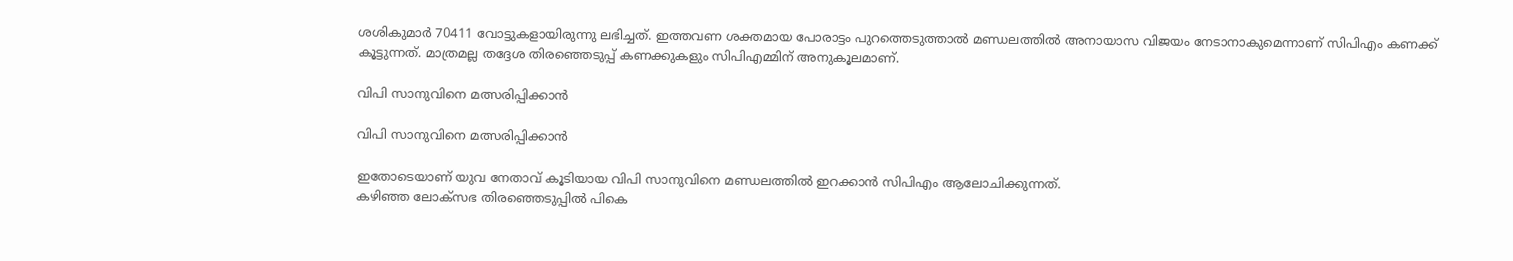ശശികുമാർ 70411 വോട്ടുകളായിരുന്നു ലഭിച്ചത്. ഇത്തവണ ശക്തമായ പോരാട്ടം പുറത്തെടുത്താൽ മണ്ഡലത്തിൽ അനായാസ വിജയം നേടാനാകുമെന്നാണ് സിപിഎം കണക്ക് കൂട്ടുന്നത്. മാത്രമല്ല തദ്ദേശ തിരഞ്ഞെടുപ്പ് കണക്കുകളും സിപിഎമ്മിന് അനുകൂലമാണ്.

വിപി സാനുവിനെ മത്സരിപ്പിക്കാൻ

വിപി സാനുവിനെ മത്സരിപ്പിക്കാൻ

ഇതോടെയാണ് യുവ നേതാവ് കൂടിയായ വിപി സാനുവിനെ മണ്ഡലത്തിൽ ഇറക്കാൻ സിപിഎം ആലോചിക്കുന്നത്.
കഴിഞ്ഞ ലോക്സഭ തിരഞ്ഞെടുപ്പിൽ പികെ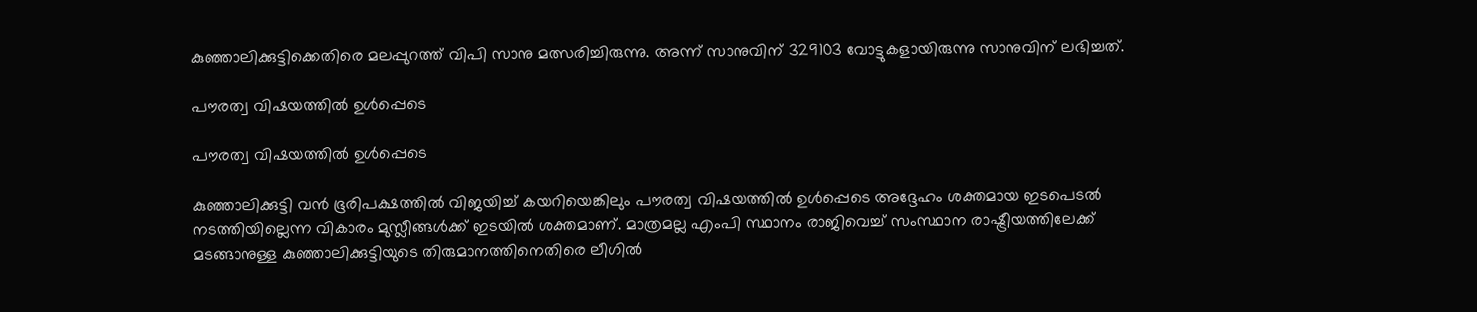കുഞ്ഞാലിക്കുട്ടിക്കെതിരെ മലപ്പുറത്ത് വിപി സാനു മത്സരിച്ചിരുന്നു. അന്ന് സാനുവിന് 329103 വോട്ടുകളായിരുന്നു സാനുവിന് ലഭിച്ചത്.

പൗരത്വ വിഷയത്തിൽ ഉൾപ്പെടെ

പൗരത്വ വിഷയത്തിൽ ഉൾപ്പെടെ

കുഞ്ഞാലിക്കുട്ടി വൻ ഭൂരിപക്ഷത്തിൽ വിജയിച്ച് കയറിയെങ്കിലും പൗരത്വ വിഷയത്തിൽ ഉൾപ്പെടെ അദ്ദേഹം ശക്തമായ ഇടപെടൽ നടത്തിയില്ലെന്ന വികാരം മുസ്ലീങ്ങൾക്ക് ഇടയിൽ ശക്തമാണ്. മാത്രമല്ല എംപി സ്ഥാനം രാജിവെച്ച് സംസ്ഥാന രാഷ്ട്രീയത്തിലേക്ക് മടങ്ങാനുള്ള കുഞ്ഞാലിക്കുട്ടിയുടെ തിരുമാനത്തിനെതിരെ ലീഗിൽ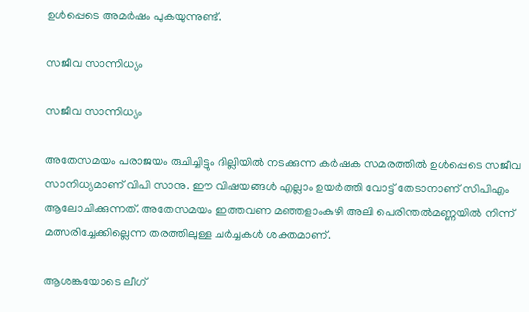ഉൾപ്പെടെ അമർഷം പുകയുന്നുണ്ട്.

സജീവ സാന്നിധ്യം

സജീവ സാന്നിധ്യം

അതേസമയം പരാജയം രുചിച്ചിട്ടും ദില്ലിയിൽ നടക്കുന്ന കർഷക സമരത്തിൽ ഉൾപ്പെടെ സജീവ സാനിധ്യമാണ് വിപി സാനു. ഈ വിഷയങ്ങൾ എല്ലാം ഉയർത്തി വോട്ട് തേടാനാണ് സിപിഎം ആലോചിക്കുന്നത്. അതേസമയം ഇത്തവണ മഞ്ഞളാംകുഴി അലി പെരിന്തൽമണ്ണയിൽ നിന്ന് മത്സരിച്ചേക്കില്ലെന്ന തരത്തിലുള്ള ചർച്ചകൾ ശക്തമാണ്.

ആശങ്കയോടെ ലീഗ്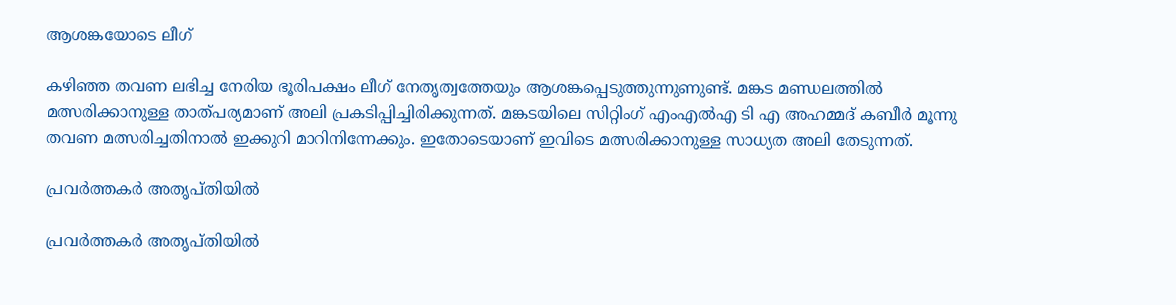ആശങ്കയോടെ ലീഗ്

കഴിഞ്ഞ തവണ ലഭിച്ച നേരിയ ഭൂരിപക്ഷം ലീഗ് നേതൃത്വത്തേയും ആശങ്കപ്പെടുത്തുന്നുണുണ്ട്. മങ്കട മണ്ഡലത്തിൽ മത്സരിക്കാനുള്ള താത്പര്യമാണ് അലി പ്രകടിപ്പിച്ചിരിക്കുന്നത്. മങ്കടയിലെ സിറ്റിംഗ് എംഎൽഎ ടി എ അഹമ്മദ് കബീർ മൂന്നു തവണ മത്സരിച്ചതിനാൽ ഇക്കുറി മാറിനിന്നേക്കും. ഇതോടെയാണ് ഇവിടെ മത്സരിക്കാനുള്ള സാധ്യത അലി തേടുന്നത്.

പ്രവർത്തകർ അതൃപ്തിയിൽ

പ്രവർത്തകർ അതൃപ്തിയിൽ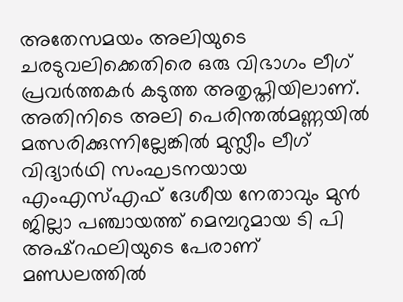അതേസമയം അലിയുടെ ചരടുവലിക്കെതിരെ ഒരു വിഭാഗം ലീഗ് പ്രവർത്തകർ കടുത്ത അതൃപ്തിയിലാണ്. അതിനിടെ അലി പെരിന്തൽമണ്ണയിൽ മത്സരിക്കുന്നില്ലേങ്കിൽ മുസ്ലീം ലീഗ് വിദ്യാർഥി സംഘടനയായ എംഎസ്എഫ് ദേശീയ നേതാവും മുൻ ജില്ലാ പഞ്ചായത്ത് മെമ്പറുമായ ടി പി അഷ്റഫലിയുടെ പേരാണ് മണ്ഡലത്തിൽ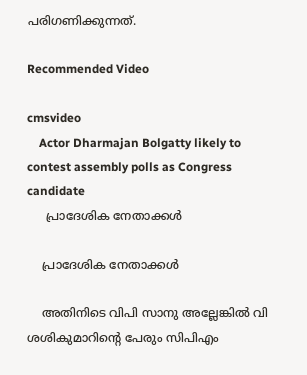പരിഗണിക്കുന്നത്.

Recommended Video

cmsvideo
    Actor Dharmajan Bolgatty likely to contest assembly polls as Congress candidate
     പ്രാദേശിക നേതാക്കൾ

    പ്രാദേശിക നേതാക്കൾ

    അതിനിടെ വിപി സാനു അല്ലേങ്കിൽ വി ശശികുമാറിന്റെ പേരും സിപിഎം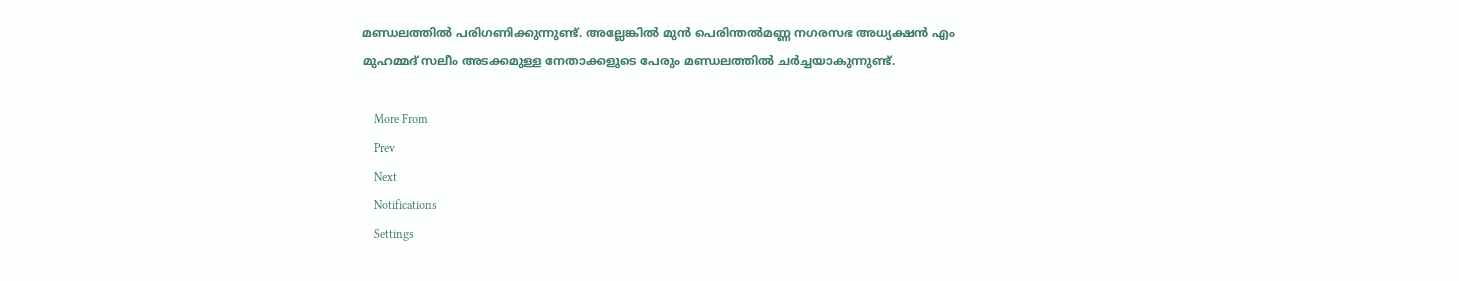മണ്ഡലത്തിൽ പരിഗണിക്കുന്നുണ്ട്. അല്ലേങ്കിൽ മുന്‍ പെരിന്തല്‍മണ്ണ നഗരസഭ അധ്യക്ഷന്‍ എം മുഹമ്മദ് സലീം അടക്കമുള്ള നേതാക്കളുടെ പേരും മണ്ഡലത്തിൽ ചർച്ചയാകുന്നുണ്ട്.

    More From
    Prev
    Next
    Notifications
    Settings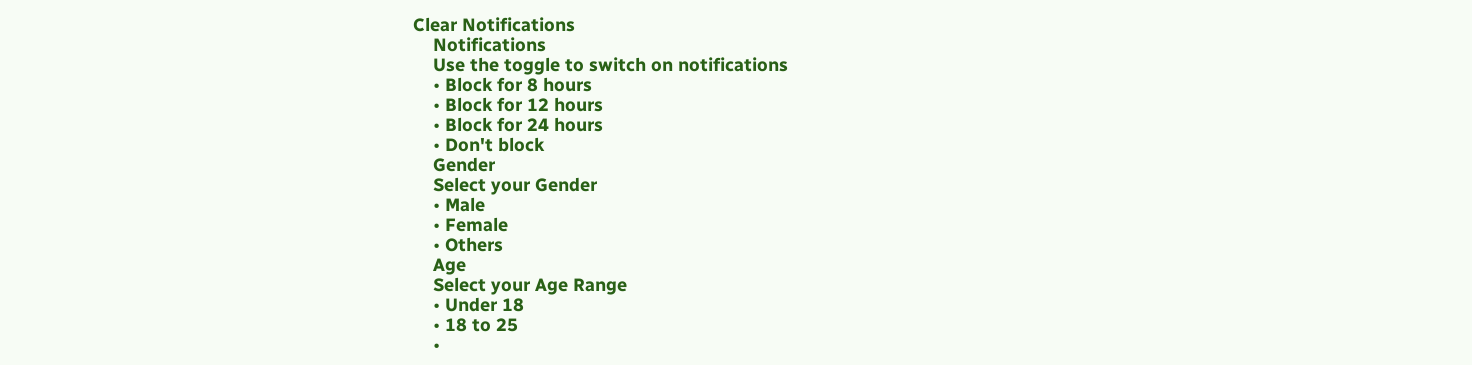Clear Notifications
    Notifications
    Use the toggle to switch on notifications
    • Block for 8 hours
    • Block for 12 hours
    • Block for 24 hours
    • Don't block
    Gender
    Select your Gender
    • Male
    • Female
    • Others
    Age
    Select your Age Range
    • Under 18
    • 18 to 25
    •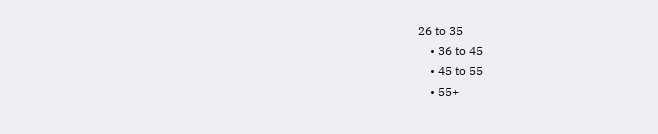26 to 35
    • 36 to 45
    • 45 to 55
    • 55+